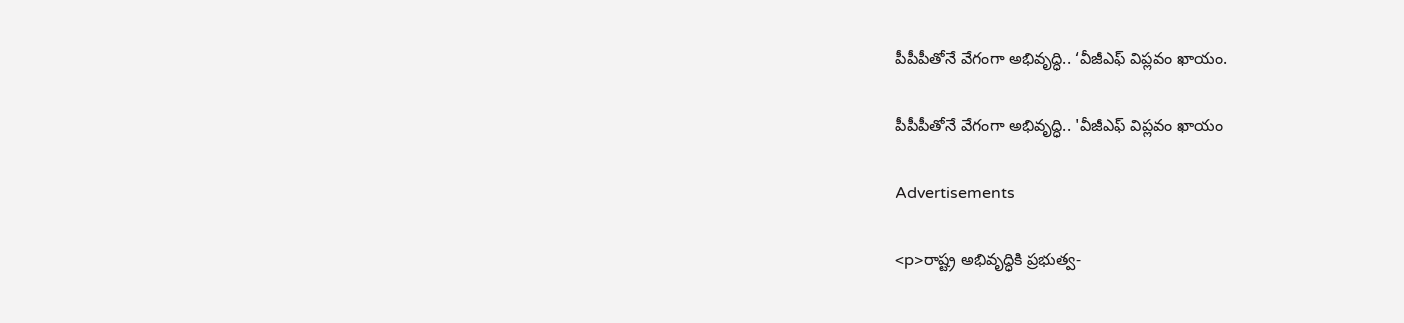పీపీపీతోనే వేగంగా అభివృద్ధి.. ‘వీజీఎఫ్ విప్లవం ఖాయం.

పీపీపీతోనే వేగంగా అభివృద్ధి.. 'వీజీఎఫ్ విప్లవం ఖాయం

Advertisements

<p>రాష్ట్ర అభివృద్ధికి ప్రభుత్వ-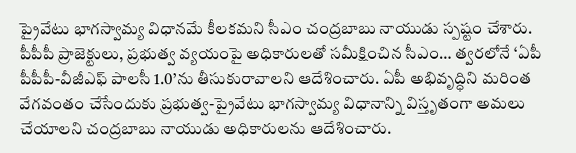ప్రైవేటు భాగస్వామ్య విధానమే కీలకమని సీఎం చంద్రబాబు నాయుడు స్పష్టం చేశారు. పీపీపీ ప్రాజెక్టులు, ప్రభుత్వ వ్యయంపై అధికారులతో సమీక్షించిన సీఎం… త్వరలోనే ‘ఏపీ పీపీపీ-వీజీఎఫ్ పాలసీ 1.0’ను తీసుకురావాలని ఆదేశించారు. ఏపీ అభివృద్ధిని మరింత వేగవంతం చేసేందుకు ప్రభుత్వ-ప్రైవేటు భాగస్వామ్య విధానాన్ని విస్తృతంగా అమలు చేయాలని చంద్రబాబు నాయుడు అధికారులను ఆదేశించారు.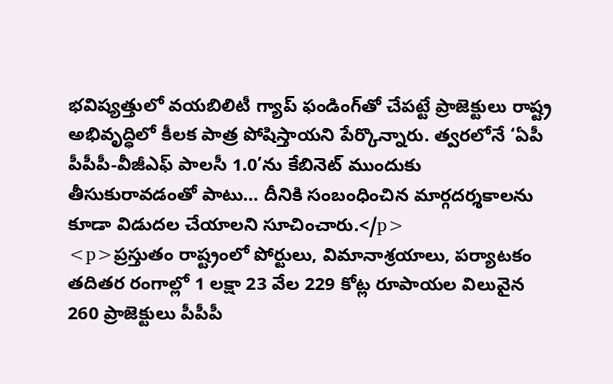భవిష్యత్తులో వయబిలిటీ గ్యాప్ ఫండింగ్‌తో చేపట్టే ప్రాజెక్టులు రాష్ట్ర అభివృద్ధిలో కీలక పాత్ర పోషిస్తాయని పేర్కొన్నారు. త్వరలోనే ‘ఏపీ పీపీపీ-వీజీఎఫ్ పాలసీ 1.0’ను కేబినెట్ ముందుకు తీసుకురావడంతో పాటు… దీనికి సంబంధించిన మార్గదర్శకాలను కూడా విడుదల చేయాలని సూచించారు.</p>
<p>ప్రస్తుతం రాష్ట్రంలో పోర్టులు, విమానాశ్రయాలు, పర్యాటకం తదితర రంగాల్లో 1 లక్షా 23 వేల 229 కోట్ల రూపాయల విలువైన 260 ప్రాజెక్టులు పీపీపీ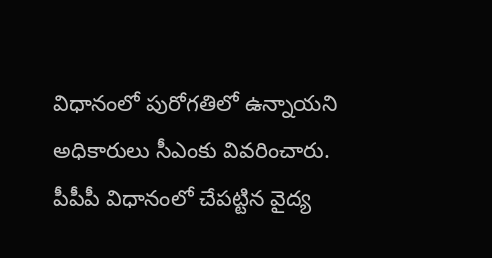విధానంలో పురోగతిలో ఉన్నాయని అధికారులు సీఎంకు వివరించారు. పీపీపీ విధానంలో చేపట్టిన వైద్య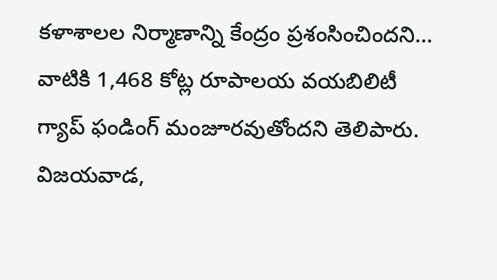కళాశాలల నిర్మాణాన్ని కేంద్రం ప్రశంసించిందని… వాటికి 1,468 కోట్ల రూపాలయ వయబిలిటీ గ్యాప్ ఫండింగ్ మంజూరవుతోందని తెలిపారు. విజయవాడ,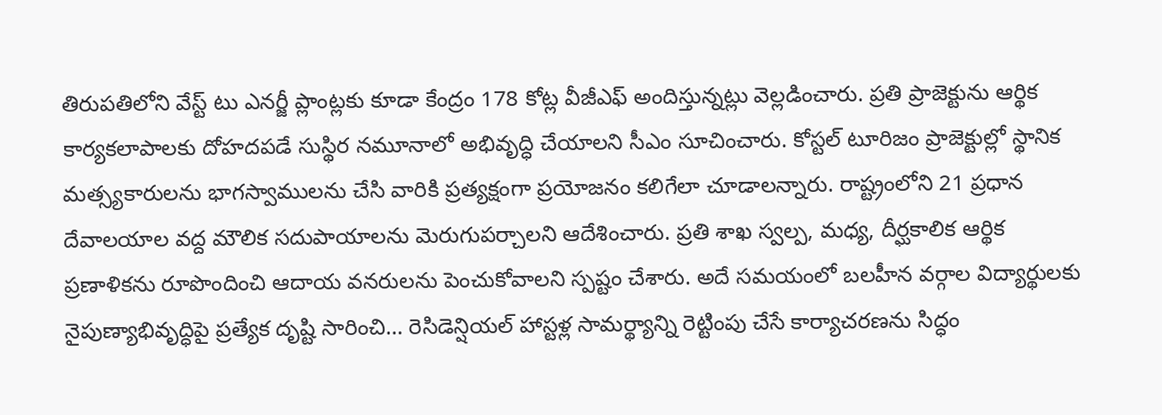తిరుపతిలోని వేస్ట్ టు ఎనర్జీ ప్లాంట్లకు కూడా కేంద్రం 178 కోట్ల వీజీఎఫ్ అందిస్తున్నట్లు వెల్లడించారు. ప్రతి ప్రాజెక్టును ఆర్థిక కార్యకలాపాలకు దోహదపడే సుస్థిర నమూనాలో అభివృద్ధి చేయాలని సీఎం సూచించారు. కోస్టల్ టూరిజం ప్రాజెక్టుల్లో స్థానిక మత్స్యకారులను భాగస్వాములను చేసి వారికి ప్రత్యక్షంగా ప్రయోజనం కలిగేలా చూడాలన్నారు. రాష్ట్రంలోని 21 ప్రధాన దేవాలయాల వద్ద మౌలిక సదుపాయాలను మెరుగుపర్చాలని ఆదేశించారు. ప్రతి శాఖ స్వల్ప, మధ్య, దీర్ఘకాలిక ఆర్థిక ప్రణాళికను రూపొందించి ఆదాయ వనరులను పెంచుకోవాలని స్పష్టం చేశారు. అదే సమయంలో బలహీన వర్గాల విద్యార్థులకు నైపుణ్యాభివృద్ధిపై ప్రత్యేక దృష్టి సారించి… రెసిడెన్షియల్ హాస్టళ్ల సామర్థ్యాన్ని రెట్టింపు చేసే కార్యాచరణను సిద్ధం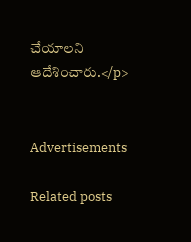చేయాలని ఆదేశించారు.</p>


Advertisements

Related posts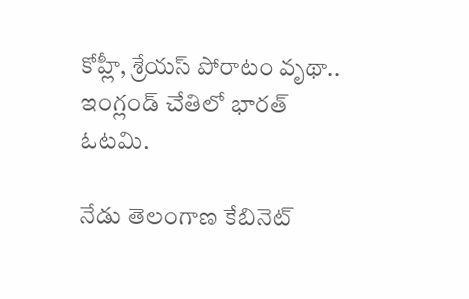కోహ్లీ, శ్రేయస్ పోరాటం వృథా.. ఇంగ్లండ్ చేతిలో భారత్ ఓటమి.

నేడు తెలంగాణ కేబినెట్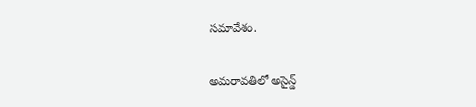సమావేశం.

అమరావతిలో అసైన్డ్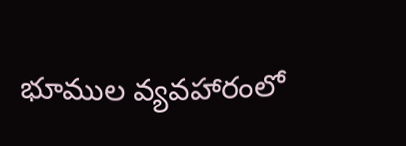భూముల వ్యవహారంలో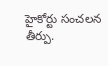హైకోర్టు సంచలన తీర్పు.